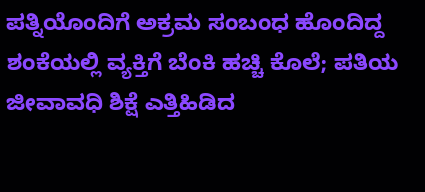ಪತ್ನಿಯೊಂದಿಗೆ ಅಕ್ರಮ ಸಂಬಂಧ ಹೊಂದಿದ್ದ ಶಂಕೆಯಲ್ಲಿ ವ್ಯಕ್ತಿಗೆ ಬೆಂಕಿ‌ ಹಚ್ಚಿ‌ ಕೊಲೆ; ಪತಿಯ ಜೀವಾವಧಿ ಶಿಕ್ಷೆ ಎತ್ತಿಹಿಡಿದ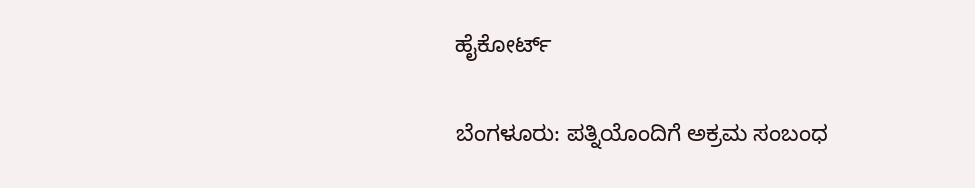ಹೈಕೋರ್ಟ್

ಬೆಂಗಳೂರು: ಪತ್ನಿಯೊಂದಿಗೆ ಅಕ್ರಮ ಸಂಬಂಧ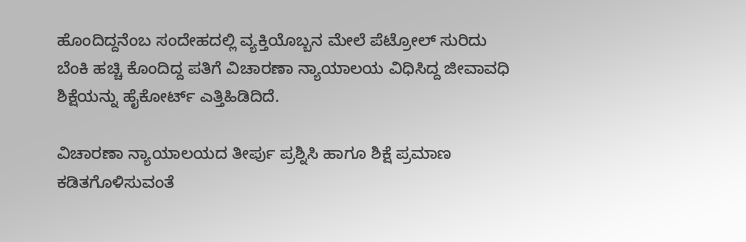ಹೊಂದಿದ್ದನೆಂಬ ಸಂದೇಹದಲ್ಲಿ ವ್ಯಕ್ತಿಯೊಬ್ಬನ ಮೇಲೆ ಪೆಟ್ರೋಲ್‌ ಸುರಿದು ಬೆಂಕಿ ಹಚ್ಚಿ ಕೊಂದಿದ್ದ ಪತಿಗೆ ವಿಚಾರಣಾ ನ್ಯಾಯಾಲಯ ವಿಧಿಸಿದ್ದ ಜೀವಾವಧಿ ಶಿಕ್ಷೆಯನ್ನು ಹೈಕೋರ್ಟ್‌ ಎತ್ತಿಹಿಡಿದಿದೆ.

ವಿಚಾರಣಾ ನ್ಯಾಯಾಲಯದ ತೀರ್ಪು ಪ್ರಶ್ನಿಸಿ ಹಾಗೂ ಶಿಕ್ಷೆ ಪ್ರಮಾಣ ಕಡಿತಗೊಳಿಸುವಂತೆ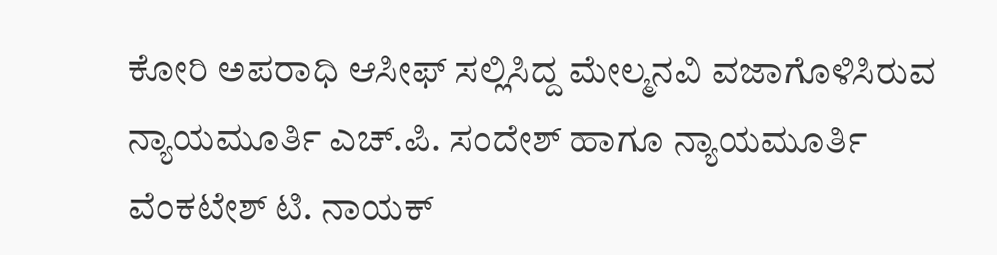ಕೋರಿ ಅಪರಾಧಿ ಆಸೀಫ್‌ ಸಲ್ಲಿಸಿದ್ದ ಮೇಲ್ಮನವಿ ವಜಾಗೊಳಿಸಿರುವ ನ್ಯಾಯಮೂರ್ತಿ ಎಚ್‌.ಪಿ. ಸಂದೇಶ್‌ ಹಾಗೂ ನ್ಯಾಯಮೂರ್ತಿ ವೆಂಕಟೇಶ್‌ ಟಿ. ನಾಯಕ್‌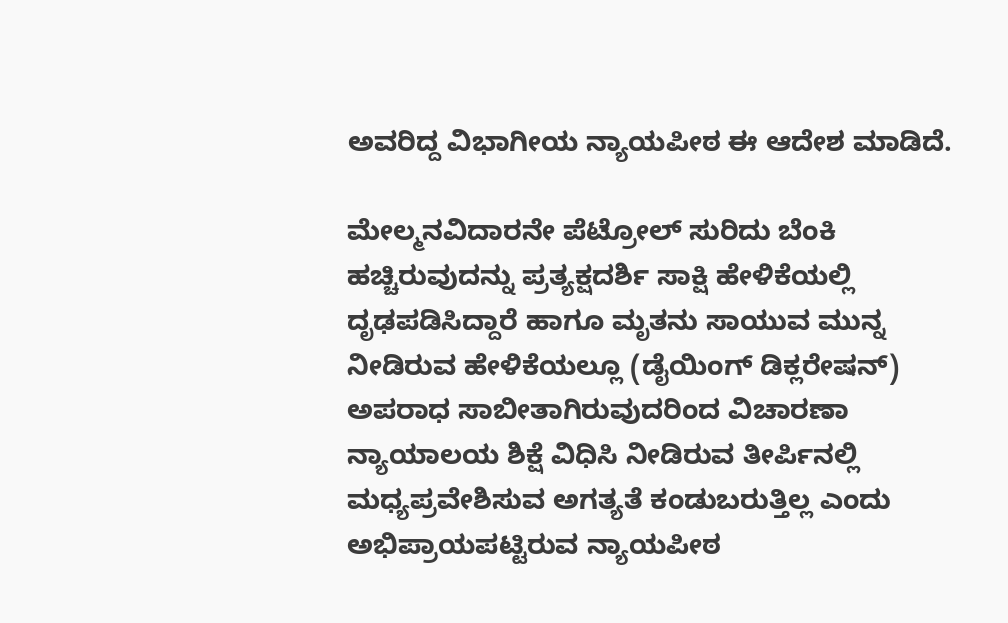ಅವರಿದ್ದ ವಿಭಾಗೀಯ ನ್ಯಾಯಪೀಠ ಈ ಆದೇಶ ಮಾಡಿದೆ.

ಮೇಲ್ಮನವಿದಾರನೇ ಪೆಟ್ರೋಲ್‌ ಸುರಿದು ಬೆಂಕಿ ಹಚ್ಚಿರುವುದನ್ನು ಪ್ರತ್ಯಕ್ಷದರ್ಶಿ ಸಾಕ್ಷಿ ಹೇಳಿಕೆಯಲ್ಲಿ ದೃಢಪಡಿಸಿದ್ದಾರೆ ಹಾಗೂ ಮೃತನು ಸಾಯುವ ಮುನ್ನ ನೀಡಿರುವ ಹೇಳಿಕೆಯಲ್ಲೂ (ಡೈಯಿಂಗ್‌ ಡಿಕ್ಲರೇಷನ್‌) ಅಪರಾಧ ಸಾಬೀತಾಗಿರುವುದರಿಂದ ವಿಚಾರಣಾ ನ್ಯಾಯಾಲಯ ಶಿಕ್ಷೆ ವಿಧಿಸಿ ನೀಡಿರುವ ತೀರ್ಪಿನಲ್ಲಿ ಮಧ್ಯಪ್ರವೇಶಿಸುವ ಅಗತ್ಯತೆ ಕಂಡುಬರುತ್ತಿಲ್ಲ ಎಂದು ಅಭಿಪ್ರಾಯಪಟ್ಟಿರುವ ನ್ಯಾಯಪೀಠ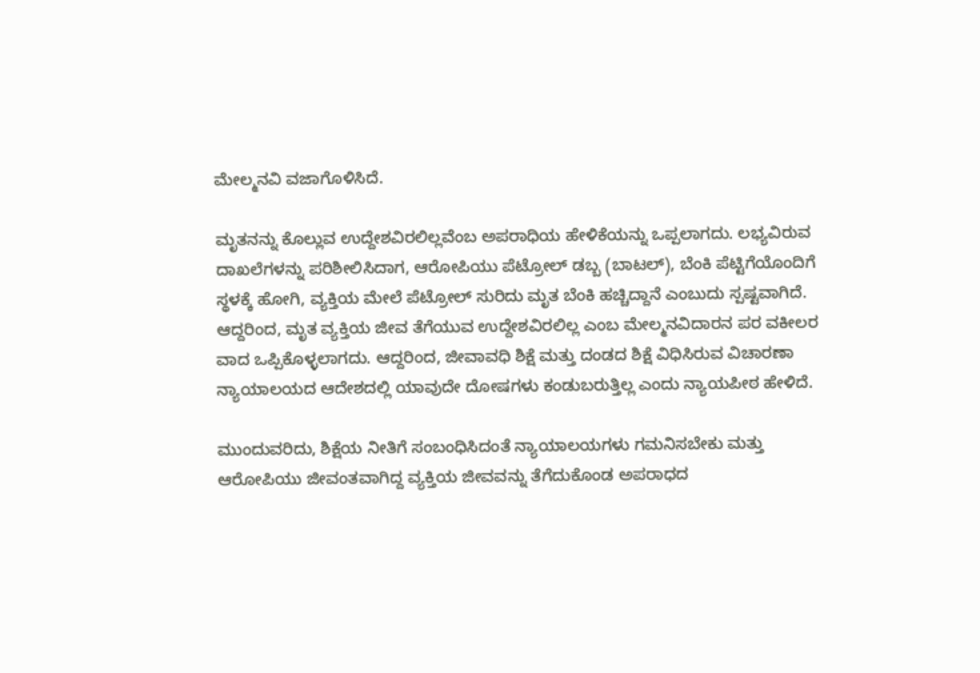ಮೇಲ್ಮನವಿ ವಜಾಗೊಳಿಸಿದೆ.

ಮೃತನನ್ನು ಕೊಲ್ಲುವ ಉದ್ದೇಶವಿರಲಿಲ್ಲವೆಂಬ ಅಪರಾಧಿಯ ಹೇಳಿಕೆಯನ್ನು ಒಪ್ಪಲಾಗದು. ಲಭ್ಯವಿರುವ ದಾಖಲೆಗಳನ್ನು ಪರಿಶೀಲಿಸಿದಾಗ, ಆರೋಪಿಯು ಪೆಟ್ರೋಲ್‌ ಡಬ್ಬ (ಬಾಟಲ್‌), ಬೆಂಕಿ ಪೆಟ್ಟಿಗೆಯೊಂದಿಗೆ ಸ್ಥಳಕ್ಕೆ ಹೋಗಿ, ವ್ಯಕ್ತಿಯ ಮೇಲೆ ಪೆಟ್ರೋಲ್‌ ಸುರಿದು ಮೃತ ಬೆಂಕಿ ಹಚ್ಚಿದ್ದಾನೆ ಎಂಬುದು ಸ್ಪಷ್ಟವಾಗಿದೆ. ಆದ್ದರಿಂದ, ಮೃತ ವ್ಯಕ್ತಿಯ ಜೀವ ತೆಗೆಯುವ ಉದ್ದೇಶವಿರಲಿಲ್ಲ ಎಂಬ ಮೇಲ್ಮನವಿದಾರನ ಪರ ವಕೀಲರ ವಾದ ಒಪ್ಪಿಕೊಳ್ಳಲಾಗದು. ಆದ್ದರಿಂದ, ಜೀವಾವಧಿ ಶಿಕ್ಷೆ ಮತ್ತು ದಂಡದ ಶಿಕ್ಷೆ ವಿಧಿಸಿರುವ ವಿಚಾರಣಾ ನ್ಯಾಯಾಲಯದ ಆದೇಶದಲ್ಲಿ ಯಾವುದೇ ದೋಷಗಳು ಕಂಡುಬರುತ್ತಿಲ್ಲ ಎಂದು ನ್ಯಾಯಪೀಠ ಹೇಳಿದೆ.

ಮುಂದುವರಿದು, ಶಿಕ್ಷೆಯ ನೀತಿಗೆ ಸಂಬಂಧಿಸಿದಂತೆ ನ್ಯಾಯಾಲಯಗಳು ಗಮನಿಸಬೇಕು ಮತ್ತು ಆರೋಪಿಯು ಜೀವಂತವಾಗಿದ್ದ ವ್ಯಕ್ತಿಯ ಜೀವವನ್ನು ತೆಗೆದುಕೊಂಡ ಅಪರಾಧದ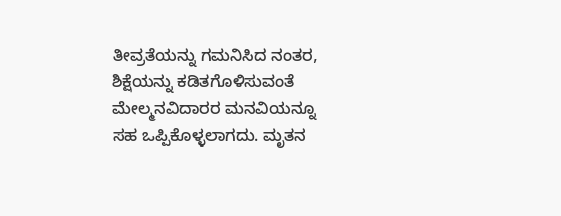ತೀವ್ರತೆಯನ್ನು ಗಮನಿಸಿದ ನಂತರ, ಶಿಕ್ಷೆಯನ್ನು ಕಡಿತಗೊಳಿಸುವಂತೆ ಮೇಲ್ಮನವಿದಾರರ ಮನವಿಯನ್ನೂ ಸಹ ಒಪ್ಪಿಕೊಳ್ಳಲಾಗದು. ಮೃತನ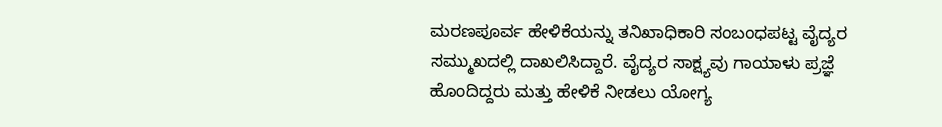ಮರಣಪೂರ್ವ ಹೇಳಿಕೆಯನ್ನು ತನಿಖಾಧಿಕಾರಿ ಸಂಬಂಧಪಟ್ಟ ವೈದ್ಯರ ಸಮ್ಮುಖದಲ್ಲಿ ದಾಖಲಿಸಿದ್ದಾರೆ. ವೈದ್ಯರ ಸಾಕ್ಷ್ಯವು ಗಾಯಾಳು ಪ್ರಜ್ಞೆ ಹೊಂದಿದ್ದರು ಮತ್ತು ಹೇಳಿಕೆ ನೀಡಲು ಯೋಗ್ಯ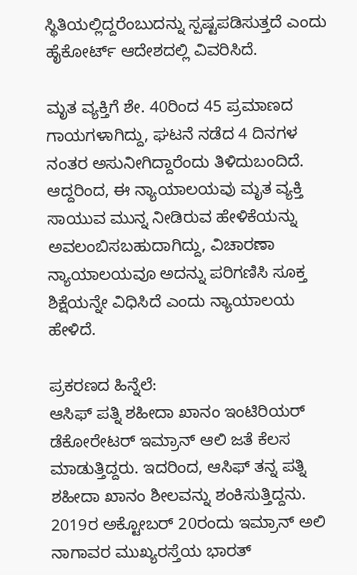ಸ್ಥಿತಿಯಲ್ಲಿದ್ದರೆಂಬುದನ್ನು ಸ್ಪಷ್ಟಪಡಿಸುತ್ತದೆ ಎಂದು ಹೈಕೋರ್ಟ್ ಆದೇಶದಲ್ಲಿ ವಿವರಿಸಿದೆ.

ಮೃತ ವ್ಯಕ್ತಿಗೆ ಶೇ. 40ರಿಂದ 45 ಪ್ರಮಾಣದ ಗಾಯಗಳಾಗಿದ್ದು, ಘಟನೆ ನಡೆದ 4 ದಿನಗಳ ನಂತರ ಅಸುನೀಗಿದ್ದಾರೆಂದು ತಿಳಿದುಬಂದಿದೆ. ಆದ್ದರಿಂದ, ಈ ನ್ಯಾಯಾಲಯವು ಮೃತ ವ್ಯಕ್ತಿ ಸಾಯುವ ಮುನ್ನ ನೀಡಿರುವ ಹೇಳಿಕೆಯನ್ನು ಅವಲಂಬಿಸಬಹುದಾಗಿದ್ದು, ವಿಚಾರಣಾ ನ್ಯಾಯಾಲಯವೂ ಅದನ್ನು ಪರಿಗಣಿಸಿ ಸೂಕ್ತ ಶಿಕ್ಷೆಯನ್ನೇ ವಿಧಿಸಿದೆ ಎಂದು ನ್ಯಾಯಾಲಯ ಹೇಳಿದೆ.

ಪ್ರಕರಣದ ಹಿನ್ನೆಲೆ:
ಆಸಿಫ್ ಪತ್ನಿ ಶಹೀದಾ ಖಾನಂ ಇಂಟಿರಿಯರ್‌ ಡೆಕೋರೇಟರ್‌ ಇಮ್ರಾನ್‌ ಆಲಿ ಜತೆ ಕೆಲಸ ಮಾಡುತ್ತಿದ್ದರು. ಇದರಿಂದ, ಆಸಿಫ್ ತನ್ನ ಪತ್ನಿ ಶಹೀದಾ ಖಾನಂ ಶೀಲವನ್ನು ಶಂಕಿಸುತ್ತಿದ್ದನು. 2019ರ ಅಕ್ಟೋಬರ್ 20ರಂದು ಇಮ್ರಾನ್ ಅಲಿ ನಾಗಾವರ ಮುಖ್ಯರಸ್ತೆಯ ಭಾರತ್‌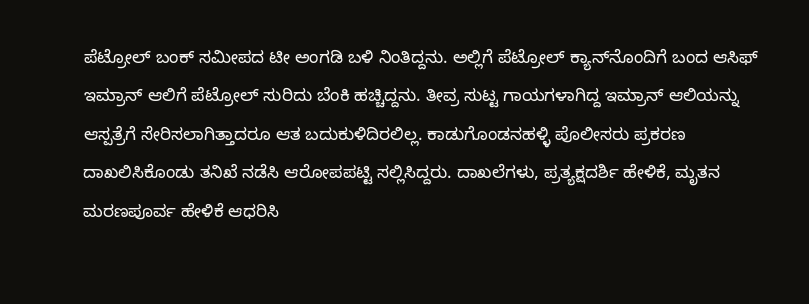ಪೆಟ್ರೋಲ್‌ ಬಂಕ್‌ ಸಮೀಪದ ಟೀ ಅಂಗಡಿ ಬಳಿ ನಿಂತಿದ್ದನು. ಅಲ್ಲಿಗೆ ಪೆಟ್ರೋಲ್‌ ಕ್ಯಾನ್‌‌ನೊಂದಿಗೆ ಬಂದ ಆಸಿಫ್ ಇಮ್ರಾನ್ ಆಲಿಗೆ ಪೆಟ್ರೋಲ್‌ ಸುರಿದು ಬೆಂಕಿ ಹಚ್ಚಿದ್ದನು. ತೀವ್ರ ಸುಟ್ಟ ಗಾಯಗಳಾಗಿದ್ದ ಇಮ್ರಾನ್‌ ಆಲಿಯನ್ನು ಆಸ್ಪತ್ರೆಗೆ ಸೇರಿಸಲಾಗಿತ್ತಾದರೂ ಆತ ಬದುಕುಳಿದಿರಲಿಲ್ಲ. ಕಾಡುಗೊಂಡನಹಳ್ಳಿ ಪೊಲೀಸರು ಪ್ರಕರಣ ದಾಖಲಿಸಿಕೊಂಡು ತನಿಖೆ ನಡೆಸಿ ಆರೋಪಪಟ್ಟಿ ಸಲ್ಲಿಸಿದ್ದರು. ದಾಖಲೆಗಳು, ಪ್ರತ್ಯಕ್ಷದರ್ಶಿ ಹೇಳಿಕೆ, ಮೃತನ ಮರಣಪೂರ್ವ ಹೇಳಿಕೆ ಆಧರಿಸಿ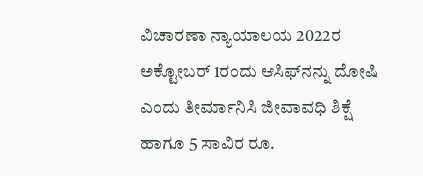ವಿಚಾರಣಾ ನ್ಯಾಯಾಲಯ 2022ರ ಅಕ್ಟೋಬರ್ 1ರಂದು ಆಸಿಫ್‌ನನ್ನು ದೋಷಿ ಎಂದು ತೀರ್ಮಾನಿಸಿ ಜೀವಾವಧಿ ಶಿಕ್ಷೆ ಹಾಗೂ 5 ಸಾವಿರ ರೂ.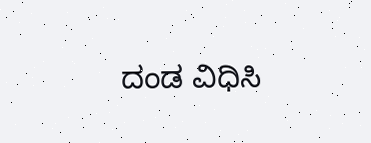ದಂಡ ವಿಧಿಸಿ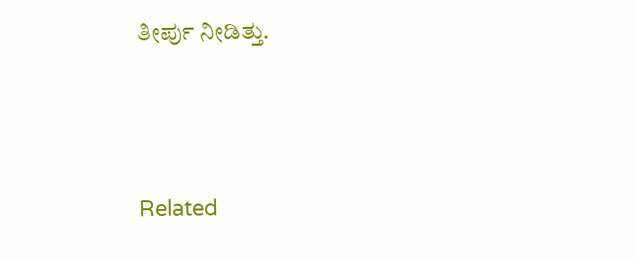ತೀರ್ಪು‌ ನೀಡಿತ್ತು.





Related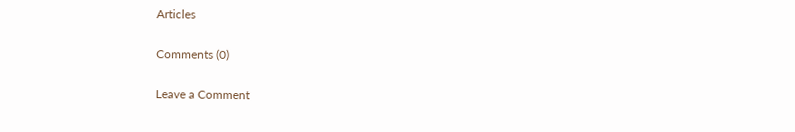Articles

Comments (0)

Leave a Comment